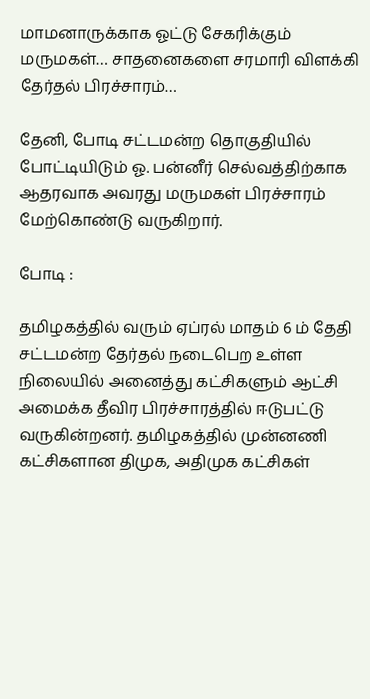மாமனாருக்காக ஓட்டு சேகரிக்கும் மருமகள்… சாதனைகளை சரமாரி விளக்கி தேர்தல் பிரச்சாரம்…

தேனி, போடி சட்டமன்ற தொகுதியில் போட்டியிடும் ஓ. பன்னீர் செல்வத்திற்காக ஆதரவாக அவரது மருமகள் பிரச்சாரம் மேற்கொண்டு வருகிறார்.

போடி :

தமிழகத்தில் வரும் ஏப்ரல் மாதம் 6 ம் தேதி சட்டமன்ற தேர்தல் நடைபெற உள்ள நிலையில் அனைத்து கட்சிகளும் ஆட்சி அமைக்க தீவிர பிரச்சாரத்தில் ஈடுபட்டு வருகின்றனர். தமிழகத்தில் முன்னணி கட்சிகளான திமுக, அதிமுக கட்சிகள்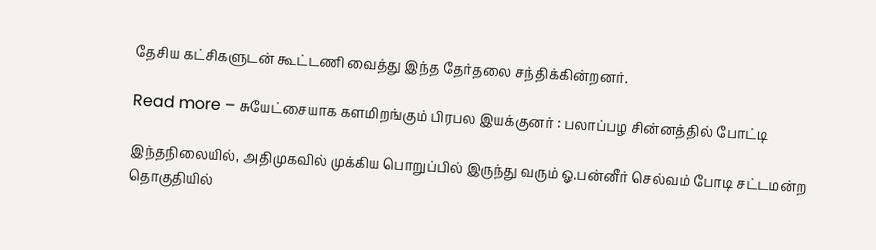தேசிய கட்சிகளுடன் கூட்டணி வைத்து இந்த தேர்தலை சந்திக்கின்றனர்.

Read more – சுயேட்சையாக களமிறங்கும் பிரபல இயக்குனர் : பலாப்பழ சின்னத்தில் போட்டி

இந்தநிலையில், அதிமுகவில் முக்கிய பொறுப்பில் இருந்து வரும் ஓ.பன்னீர் செல்வம் போடி சட்டமன்ற தொகுதியில்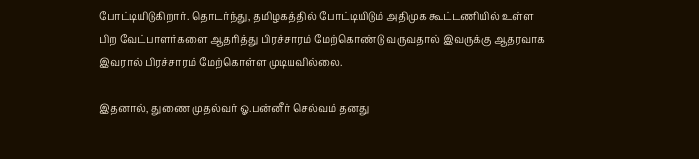போட்டியிடுகிறார். தொடர்ந்து, தமிழகத்தில் போட்டியிடும் அதிமுக கூட்டணியில் உள்ள பிற வேட்பாளர்களை ஆதரித்து பிரச்சாரம் மேற்கொண்டு வருவதால் இவருக்கு ஆதரவாக இவரால் பிரச்சாரம் மேற்கொள்ள முடியவில்லை.

இதனால், துணை முதல்வர் ஓ.பன்னீர் செல்வம் தனது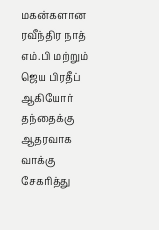மகன்களான ரவீந்திர நாத் எம்.பி மற்றும் ஜெய பிரதீப் ஆகியோர் தந்தைக்கு ஆதரவாக வாக்கு சேகரித்து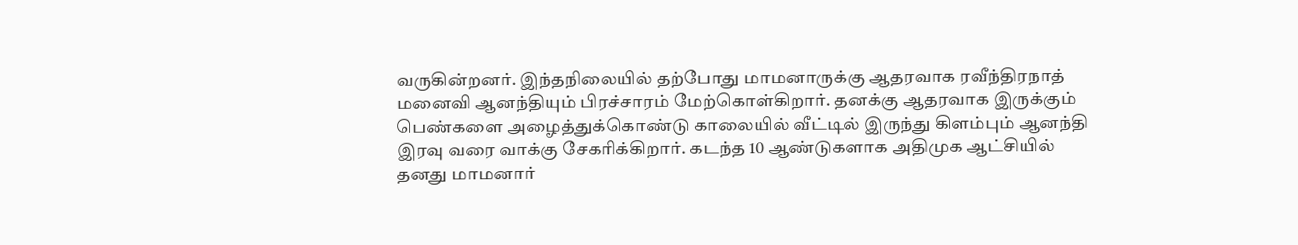வருகின்றனர். இந்தநிலையில் தற்போது மாமனாருக்கு ஆதரவாக ரவீந்திரநாத் மனைவி ஆனந்தியும் பிரச்சாரம் மேற்கொள்கிறார். தனக்கு ஆதரவாக இருக்கும் பெண்களை அழைத்துக்கொண்டு காலையில் வீட்டில் இருந்து கிளம்பும் ஆனந்தி இரவு வரை வாக்கு சேகரிக்கிறார். கடந்த 10 ஆண்டுகளாக அதிமுக ஆட்சியில் தனது மாமனார்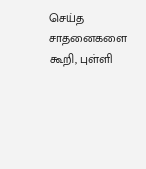செய்த சாதனைகளை கூறி, புள்ளி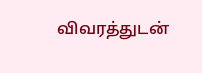விவரத்துடன்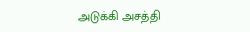அடுக்கி அசத்தி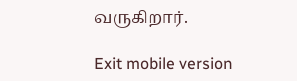வருகிறார்.

Exit mobile version